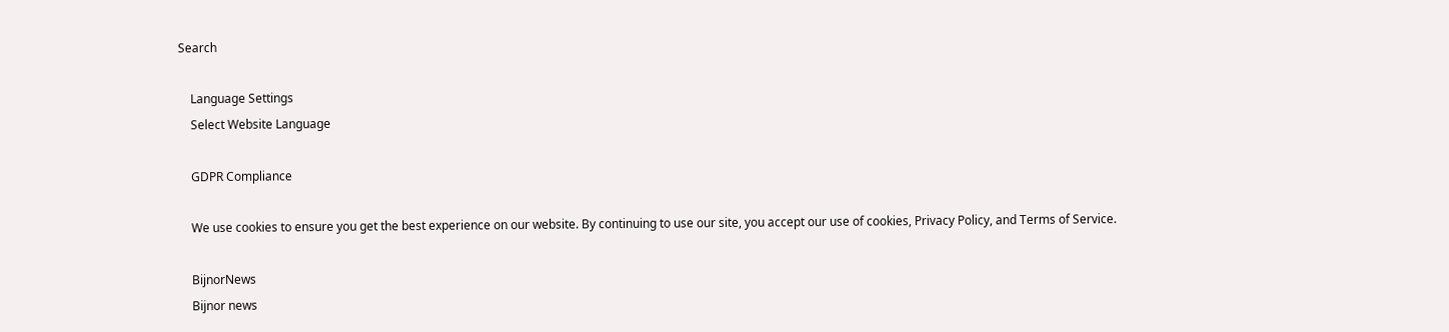Search

    Language Settings
    Select Website Language

    GDPR Compliance

    We use cookies to ensure you get the best experience on our website. By continuing to use our site, you accept our use of cookies, Privacy Policy, and Terms of Service.

    BijnorNews
    Bijnor news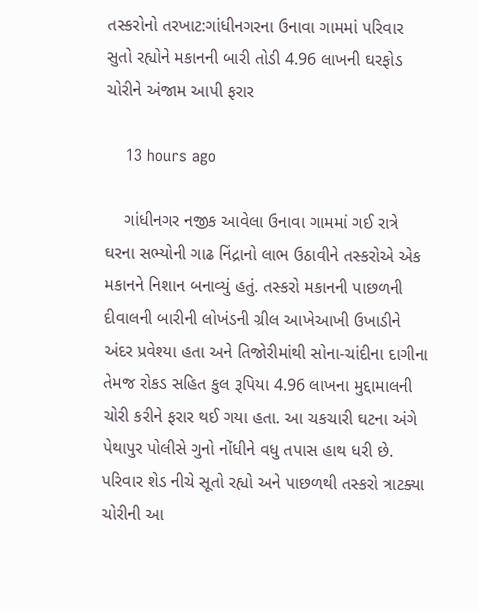તસ્કરોનો તરખાટ:ગાંધીનગરના ઉનાવા ગામમાં પરિવાર સુતો રહ્યોને મકાનની બારી તોડી 4.96 લાખની ઘરફોડ ચોરીને અંજામ આપી ફરાર

    13 hours ago

    ગાંધીનગર નજીક આવેલા ઉનાવા ગામમાં ગઈ રાત્રે ઘરના સભ્યોની ગાઢ નિંદ્રાનો લાભ ઉઠાવીને તસ્કરોએ એક મકાનને નિશાન બનાવ્યું હતું. તસ્કરો મકાનની પાછળની દીવાલની બારીની લોખંડની ગ્રીલ આખેઆખી ઉખાડીને અંદર પ્રવેશ્યા હતા અને તિજોરીમાંથી સોના-ચાંદીના દાગીના તેમજ રોકડ સહિત કુલ રૂપિયા 4.96 લાખના મુદ્દામાલની ચોરી કરીને ફરાર થઈ ગયા હતા. આ ચકચારી ઘટના અંગે પેથાપુર પોલીસે ગુનો નોંધીને વધુ તપાસ હાથ ધરી છે. પરિવાર શેડ નીચે સૂતો રહ્યો અને પાછળથી તસ્કરો ત્રાટક્યા ચોરીની આ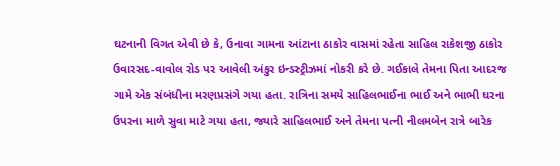ઘટનાની વિગત એવી છે કે, ઉનાવા ગામના આંટાના ઠાકોર વાસમાં રહેતા સાહિલ રાકેશજી ઠાકોર ઉવારસદ-વાવોલ રોડ પર આવેલી અંકુર ઇન્ડસ્ટ્રીઝમાં નોકરી કરે છે. ગઈકાલે તેમના પિતા આદરજ ગામે એક સંબંધીના મરણપ્રસંગે ગયા હતા. રાત્રિના સમયે સાહિલભાઈના ભાઈ અને ભાભી ઘરના ઉપરના માળે સુવા માટે ગયા હતા, જ્યારે સાહિલભાઈ અને તેમના પત્ની નીલમબેન રાત્રે બારેક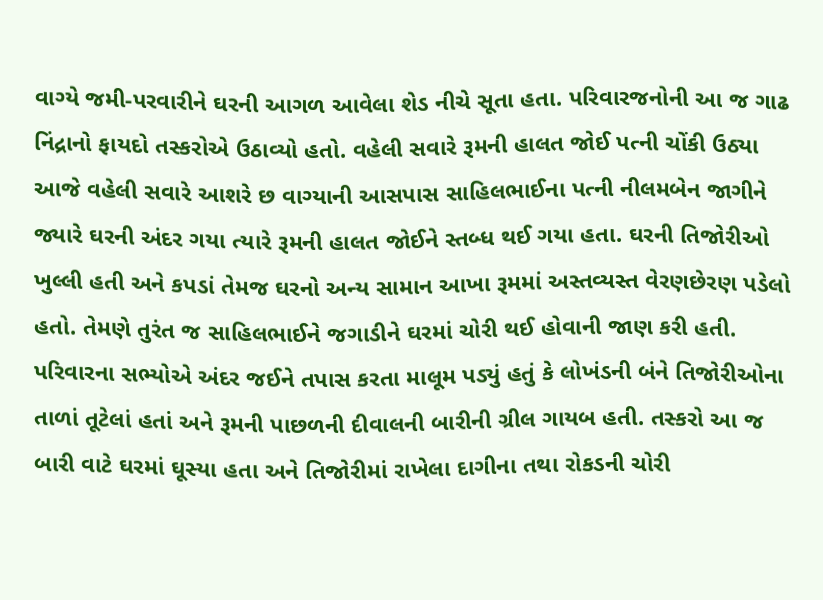વાગ્યે જમી-પરવારીને ઘરની આગળ આવેલા શેડ નીચે સૂતા હતા. પરિવારજનોની આ જ ગાઢ નિંદ્રાનો ફાયદો તસ્કરોએ ઉઠાવ્યો હતો. વહેલી સવારે રૂમની હાલત જોઈ પત્ની ચોંકી ઉઠ્યા આજે વહેલી સવારે આશરે છ વાગ્યાની આસપાસ સાહિલભાઈના પત્ની નીલમબેન જાગીને જ્યારે ઘરની અંદર ગયા ત્યારે રૂમની હાલત જોઈને સ્તબ્ધ થઈ ગયા હતા. ઘરની તિજોરીઓ ખુલ્લી હતી અને કપડાં તેમજ ઘરનો અન્ય સામાન આખા રૂમમાં અસ્તવ્યસ્ત વેરણછેરણ પડેલો હતો. તેમણે તુરંત જ સાહિલભાઈને જગાડીને ઘરમાં ચોરી થઈ હોવાની જાણ કરી હતી. પરિવારના સભ્યોએ અંદર જઈને તપાસ કરતા માલૂમ પડ્યું હતું કે લોખંડની બંને તિજોરીઓના તાળાં તૂટેલાં હતાં અને રૂમની પાછળની દીવાલની બારીની ગ્રીલ ગાયબ હતી. તસ્કરો આ જ બારી વાટે ઘરમાં ઘૂસ્યા હતા અને તિજોરીમાં રાખેલા દાગીના તથા રોકડની ચોરી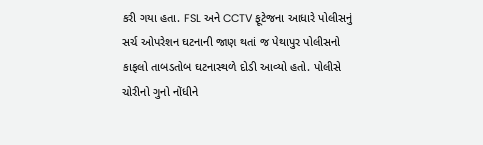કરી ગયા હતા. FSL અને CCTV ફૂટેજના આધારે પોલીસનું સર્ચ ઓપરેશન ઘટનાની જાણ થતાં જ પેથાપુર પોલીસનો કાફલો તાબડતોબ ઘટનાસ્થળે દોડી આવ્યો હતો. પોલીસે ચોરીનો ગુનો નોંધીને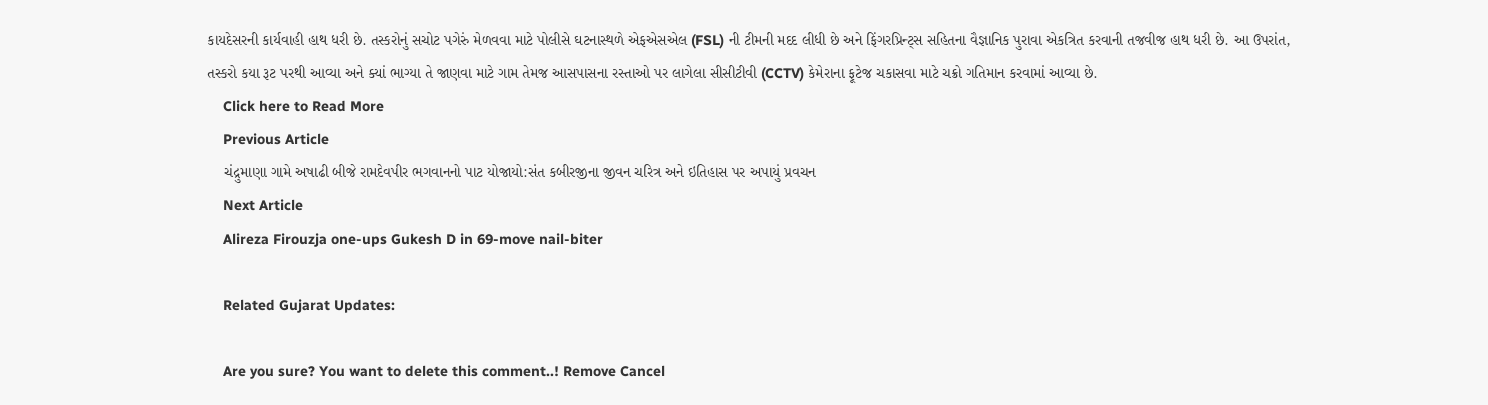કાયદેસરની કાર્યવાહી હાથ ધરી છે. તસ્કરોનું સચોટ પગેરું મેળવવા માટે પોલીસે ઘટનાસ્થળે એફએસએલ (FSL) ની ટીમની મદદ લીધી છે અને ફિંગરપ્રિન્ટ્સ સહિતના વૈજ્ઞાનિક પુરાવા એકત્રિત કરવાની તજવીજ હાથ ધરી છે. આ ઉપરાંત, તસ્કરો કયા રૂટ પરથી આવ્યા અને ક્યાં ભાગ્યા તે જાણવા માટે ગામ તેમજ આસપાસના રસ્તાઓ પર લાગેલા સીસીટીવી (CCTV) કેમેરાના ફૂટેજ ચકાસવા માટે ચક્રો ગતિમાન કરવામાં આવ્યા છે.
    Click here to Read More
    Previous Article
    ચંદ્રુમાણા ગામે અષાઢી બીજે રામદેવપીર ભગવાનનો પાટ યોજાયો:સંત કબીરજીના જીવન ચરિત્ર અને ઇતિહાસ પર અપાયું પ્રવચન
    Next Article
    Alireza Firouzja one-ups Gukesh D in 69-move nail-biter

    Related Gujarat Updates:

    Are you sure? You want to delete this comment..! Remove Cancel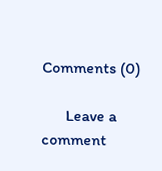Comments (0)

      Leave a comment